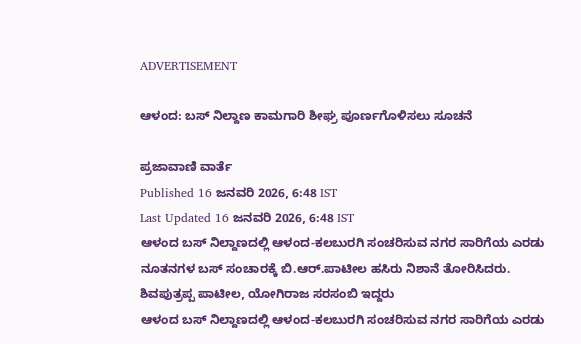ADVERTISEMENT

ಆಳಂದ: ಬಸ್‌ ನಿಲ್ದಾಣ ಕಾಮಗಾರಿ ಶೀಘ್ರ ಪೂರ್ಣಗೊಳಿಸಲು ಸೂಚನೆ

ಪ್ರಜಾವಾಣಿ ವಾರ್ತೆ
Published 16 ಜನವರಿ 2026, 6:48 IST
Last Updated 16 ಜನವರಿ 2026, 6:48 IST
ಆಳಂದ ಬಸ್‌ ನಿಲ್ದಾಣದಲ್ಲಿ ಆಳಂದ-ಕಲಬುರಗಿ ಸಂಚರಿಸುವ ನಗರ ಸಾರಿಗೆಯ ಎರಡು ನೂತನಗಳ ಬಸ್‌ ಸಂಚಾರಕ್ಕೆ ಬಿ.ಆರ್.ಪಾಟೀಲ ಹಸಿರು ನಿಶಾನೆ ತೋರಿಸಿದರು. ಶಿವಪುತ್ರಪ್ಪ ಪಾಟೀಲ, ಯೋಗಿರಾಜ ಸರಸಂಬಿ ಇದ್ದರು
ಆಳಂದ ಬಸ್‌ ನಿಲ್ದಾಣದಲ್ಲಿ ಆಳಂದ-ಕಲಬುರಗಿ ಸಂಚರಿಸುವ ನಗರ ಸಾರಿಗೆಯ ಎರಡು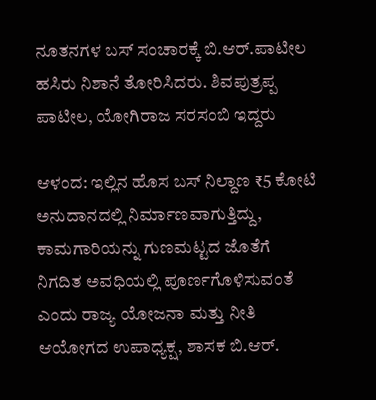ನೂತನಗಳ ಬಸ್‌ ಸಂಚಾರಕ್ಕೆ ಬಿ.ಆರ್.ಪಾಟೀಲ ಹಸಿರು ನಿಶಾನೆ ತೋರಿಸಿದರು. ಶಿವಪುತ್ರಪ್ಪ ಪಾಟೀಲ, ಯೋಗಿರಾಜ ಸರಸಂಬಿ ಇದ್ದರು

ಆಳಂದ: ಇಲ್ಲಿನ ಹೊಸ ಬಸ್‌ ನಿಲ್ದಾಣ ₹5 ಕೋಟಿ ಅನುದಾನದಲ್ಲಿ ನಿರ್ಮಾಣವಾಗುತ್ತಿದ್ದು, ಕಾಮಗಾರಿಯನ್ನು ಗುಣಮಟ್ಟದ ಜೊತೆಗೆ ನಿಗದಿತ ಅವಧಿಯಲ್ಲಿ ಪೂರ್ಣಗೊಳಿಸುವಂತೆ ಎಂದು ರಾಜ್ಯ ಯೋಜನಾ ಮತ್ತು ನೀತಿ ಆಯೋಗದ ಉಪಾಧ್ಯಕ್ಷ, ಶಾಸಕ ಬಿ.ಆರ್.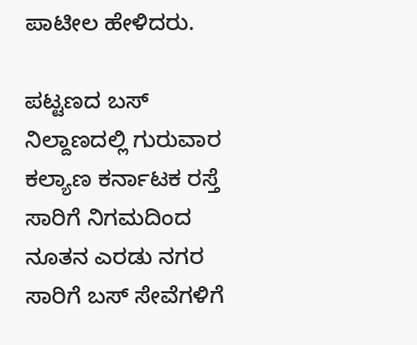ಪಾಟೀಲ ಹೇಳಿದರು.

ಪಟ್ಟಣದ ಬಸ್‌ ನಿಲ್ದಾಣದಲ್ಲಿ ಗುರುವಾರ ಕಲ್ಯಾಣ ಕರ್ನಾಟಕ ರಸ್ತೆ ಸಾರಿಗೆ ನಿಗಮದಿಂದ ನೂತನ ಎರಡು ನಗರ ಸಾರಿಗೆ ಬಸ್‌ ಸೇವೆಗಳಿಗೆ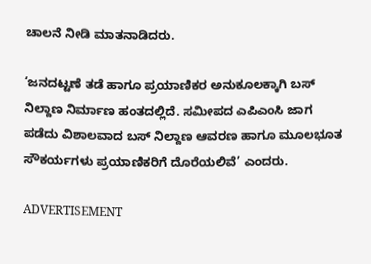ಚಾಲನೆ ನೀಡಿ ಮಾತನಾಡಿದರು.

‘ಜನದಟ್ಟಣೆ ತಡೆ ಹಾಗೂ ಪ್ರಯಾಣಿಕರ ಅನುಕೂಲಕ್ಕಾಗಿ ಬಸ್‌ ನಿಲ್ದಾಣ ನಿರ್ಮಾಣ ಹಂತದಲ್ಲಿದೆ. ಸಮೀಪದ ಎಪಿಎಂಸಿ ಜಾಗ ಪಡೆದು ವಿಶಾಲವಾದ ಬಸ್‌ ನಿಲ್ದಾಣ ಆವರಣ ಹಾಗೂ ಮೂಲಭೂತ ಸೌಕರ್ಯಗಳು ಪ್ರಯಾಣಿಕರಿಗೆ ದೊರೆಯಲಿವೆ’ ಎಂದರು.

ADVERTISEMENT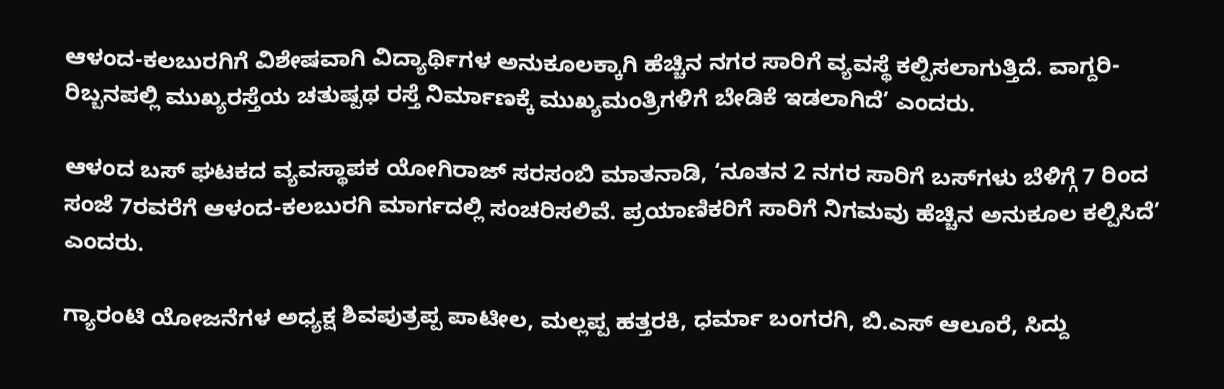ಆಳಂದ-ಕಲಬುರಗಿಗೆ ವಿಶೇಷವಾಗಿ ವಿದ್ಯಾರ್ಥಿಗಳ ಅನುಕೂಲಕ್ಕಾಗಿ ಹೆಚ್ಚಿನ ನಗರ ಸಾರಿಗೆ ವ್ಯವಸ್ಥೆ ಕಲ್ಪಿಸಲಾಗುತ್ತಿದೆ. ವಾಗ್ದರಿ-ರಿಬ್ಬನಪಲ್ಲಿ ಮುಖ್ಯರಸ್ತೆಯ ಚತುಷ್ಪಥ ರಸ್ತೆ ನಿರ್ಮಾಣಕ್ಕೆ ಮುಖ್ಯಮಂತ್ರಿಗಳಿಗೆ ಬೇಡಿಕೆ ಇಡಲಾಗಿದೆ’ ಎಂದರು.

ಆಳಂದ ಬಸ್‌ ಘಟಕದ ವ್ಯವಸ್ಥಾಪಕ ಯೋಗಿರಾಜ್‌ ಸರಸಂಬಿ ಮಾತನಾಡಿ, ‘ನೂತನ 2 ನಗರ ಸಾರಿಗೆ ಬಸ್‌ಗಳು ಬೆಳಿಗ್ಗೆ 7 ರಿಂದ ಸಂಜೆ 7ರವರೆಗೆ ಆಳಂದ-ಕಲಬುರಗಿ ಮಾರ್ಗದಲ್ಲಿ ಸಂಚರಿಸಲಿವೆ. ಪ್ರಯಾಣಿಕರಿಗೆ ಸಾರಿಗೆ ನಿಗಮವು ಹೆಚ್ಚಿನ ಅನುಕೂಲ ಕಲ್ಪಿಸಿದೆ’ ಎಂದರು.

ಗ್ಯಾರಂಟಿ ಯೋಜನೆಗಳ ಅಧ್ಯಕ್ಷ ಶಿವಪುತ್ರಪ್ಪ ಪಾಟೀಲ, ಮಲ್ಲಪ್ಪ ಹತ್ತರಕಿ, ಧರ್ಮಾ ಬಂಗರಗಿ, ಬಿ.ಎಸ್ ಆಲೂರೆ, ಸಿದ್ದು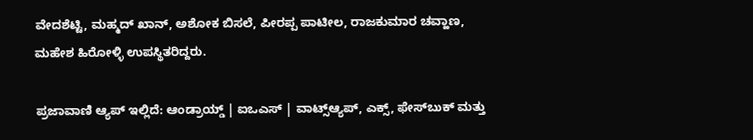ವೇದಶೆಟ್ಟಿ, ಮಹ್ಮದ್‌ ಖಾನ್‌, ಅಶೋಕ ಬಿಸಲೆ, ಪೀರಪ್ಪ ಪಾಟೀಲ, ರಾಜಕುಮಾರ ಚವ್ಹಾಣ, ಮಹೇಶ ಹಿರೋಳ್ಳಿ ಉಪಸ್ಥಿತರಿದ್ದರು.

ಪ್ರಜಾವಾಣಿ ಆ್ಯಪ್ ಇಲ್ಲಿದೆ: ಆಂಡ್ರಾಯ್ಡ್ | ಐಒಎಸ್ | ವಾಟ್ಸ್ಆ್ಯಪ್, ಎಕ್ಸ್, ಫೇಸ್‌ಬುಕ್ ಮತ್ತು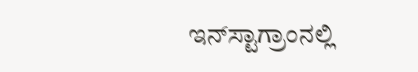ಇನ್‌ಸ್ಟಾಗ್ರಾಂನಲ್ಲಿ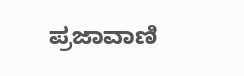ಪ್ರಜಾವಾಣಿ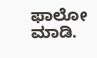ಫಾಲೋ ಮಾಡಿ.